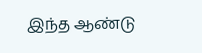இந்த ஆண்டு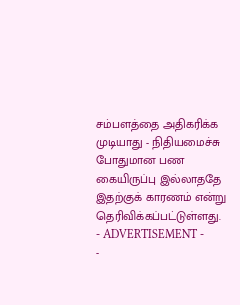சம்பளத்தை அதிகரிக்க முடியாது - நிதியமைச்சு
போதுமான பண கையிருப்பு இல்லாததே இதற்குக் காரணம் என்று தெரிவிக்கப்பட்டுள்ளது.
- ADVERTISEMENT -
-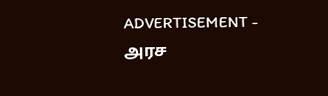ADVERTISEMENT -
அரச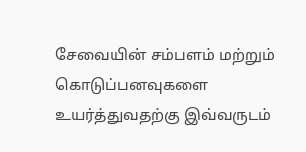சேவையின் சம்பளம் மற்றும் கொடுப்பனவுகளை உயர்த்துவதற்கு இவ்வருடம்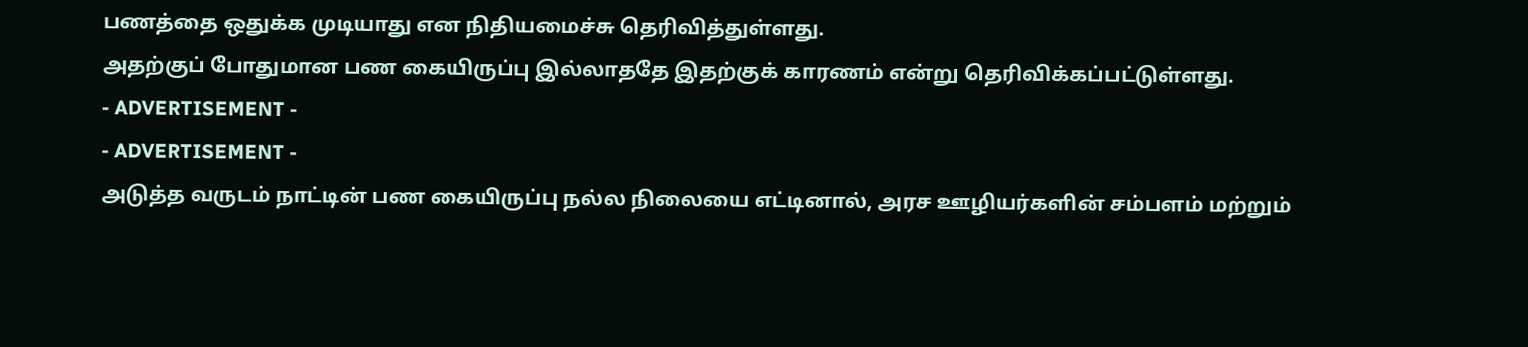பணத்தை ஒதுக்க முடியாது என நிதியமைச்சு தெரிவித்துள்ளது.
அதற்குப் போதுமான பண கையிருப்பு இல்லாததே இதற்குக் காரணம் என்று தெரிவிக்கப்பட்டுள்ளது.
- ADVERTISEMENT -
- ADVERTISEMENT -
அடுத்த வருடம் நாட்டின் பண கையிருப்பு நல்ல நிலையை எட்டினால், அரச ஊழியர்களின் சம்பளம் மற்றும்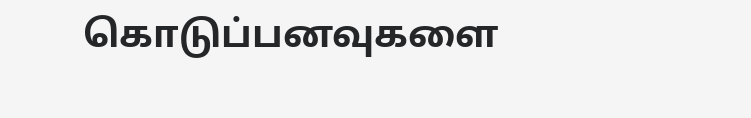கொடுப்பனவுகளை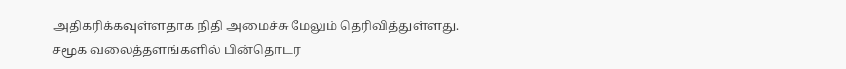அதிகரிக்கவுள்ளதாக நிதி அமைச்சு மேலும் தெரிவித்துள்ளது.
சமூக வலைத்தளங்களில் பின்தொடர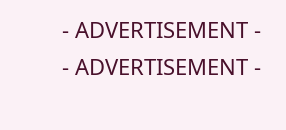- ADVERTISEMENT -
- ADVERTISEMENT -